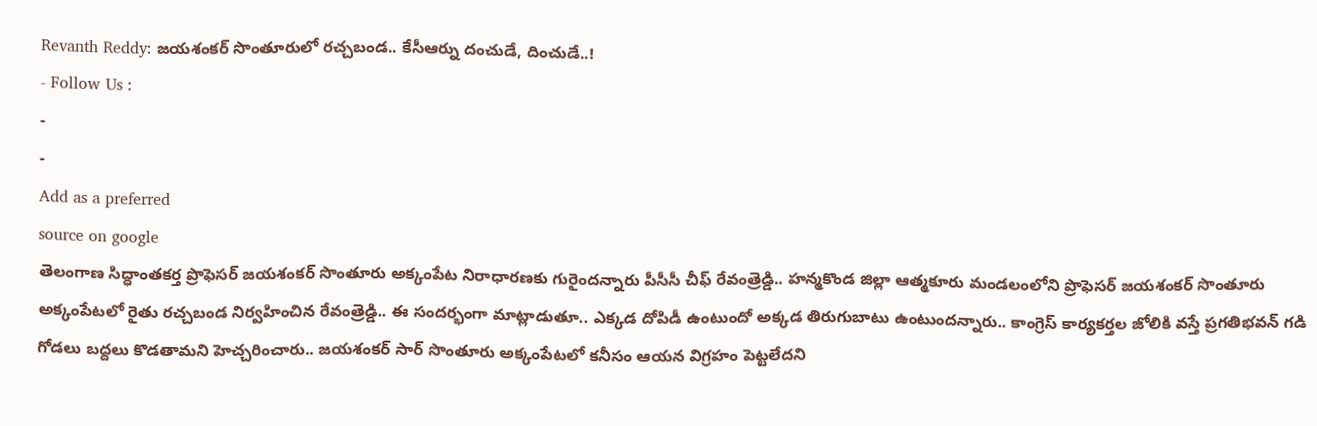Revanth Reddy: జయశంకర్ సొంతూరులో రచ్చబండ.. కేసీఆర్ను దంచుడే, దించుడే..!
- Follow Us :
-
-
Add as a preferred
source on google
తెలంగాణ సిద్ధాంతకర్త ప్రొఫెసర్ జయశంకర్ సొంతూరు అక్కంపేట నిరాధారణకు గురైందన్నారు పీసీసీ చీఫ్ రేవంత్రెడ్డి.. హన్మకొండ జిల్లా ఆత్మకూరు మండలంలోని ప్రొఫెసర్ జయశంకర్ సొంతూరు అక్కంపేటలో రైతు రచ్చబండ నిర్వహించిన రేవంత్రెడ్డి.. ఈ సందర్భంగా మాట్లాడుతూ.. ఎక్కడ దోపిడీ ఉంటుందో అక్కడ తిరుగుబాటు ఉంటుందన్నారు.. కాంగ్రెస్ కార్యకర్తల జోలికి వస్తే ప్రగతిభవన్ గడి గోడలు బద్దలు కొడతామని హెచ్చరించారు.. జయశంకర్ సార్ సొంతూరు అక్కంపేటలో కనీసం ఆయన విగ్రహం పెట్టలేదని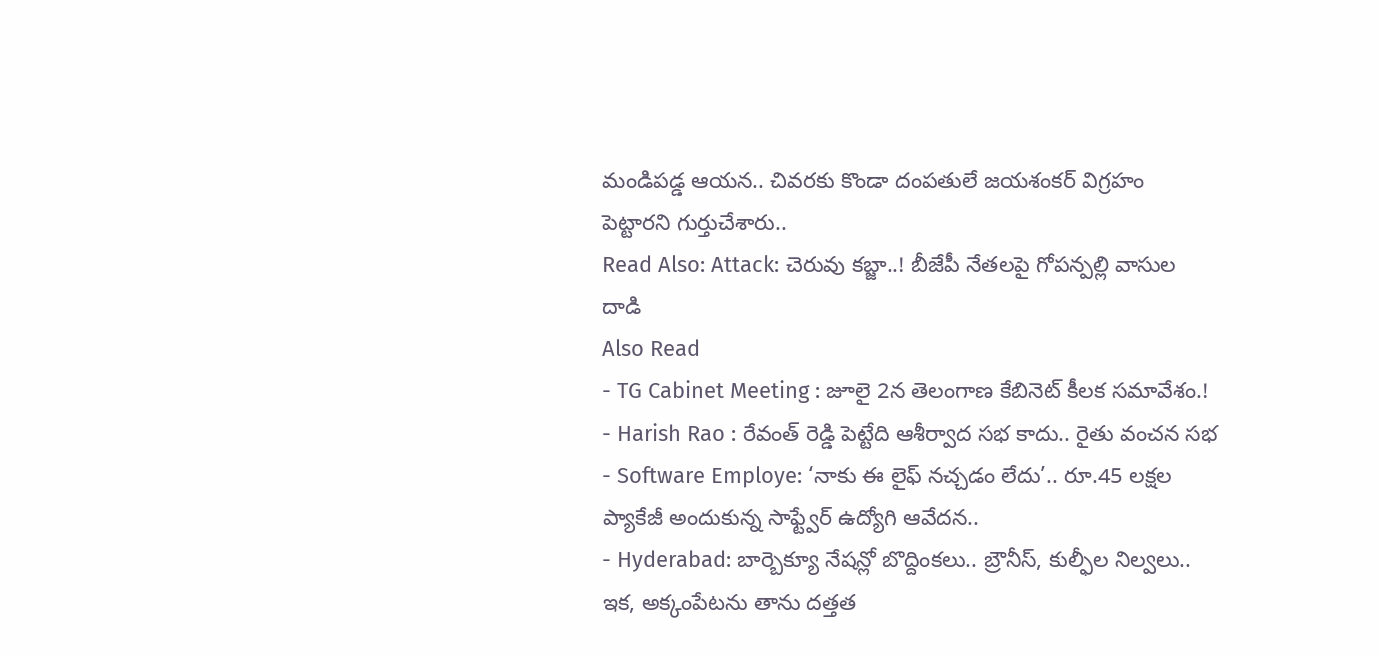మండిపడ్డ ఆయన.. చివరకు కొండా దంపతులే జయశంకర్ విగ్రహం పెట్టారని గుర్తుచేశారు..
Read Also: Attack: చెరువు కబ్జా..! బీజేపీ నేతలపై గోపన్పల్లి వాసుల దాడి
Also Read
- TG Cabinet Meeting : జూలై 2న తెలంగాణ కేబినెట్ కీలక సమావేశం.!
- Harish Rao : రేవంత్ రెడ్డి పెట్టేది ఆశీర్వాద సభ కాదు.. రైతు వంచన సభ
- Software Employe: ‘నాకు ఈ లైఫ్ నచ్చడం లేదు’.. రూ.45 లక్షల ప్యాకేజీ అందుకున్న సాఫ్ట్వేర్ ఉద్యోగి ఆవేదన..
- Hyderabad: బార్బెక్యూ నేషన్లో బొద్దింకలు.. బ్రౌనీస్, కుల్ఫీల నిల్వలు..
ఇక, అక్కంపేటను తాను దత్తత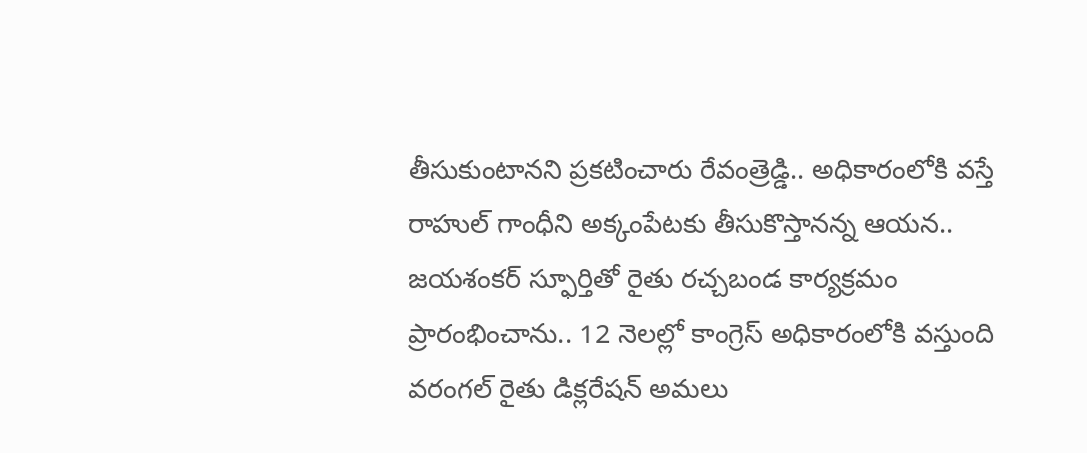తీసుకుంటానని ప్రకటించారు రేవంత్రెడ్డి.. అధికారంలోకి వస్తే రాహుల్ గాంధీని అక్కంపేటకు తీసుకొస్తానన్న ఆయన.. జయశంకర్ స్ఫూర్తితో రైతు రచ్చబండ కార్యక్రమం ప్రారంభించాను.. 12 నెలల్లో కాంగ్రెస్ అధికారంలోకి వస్తుంది వరంగల్ రైతు డిక్లరేషన్ అమలు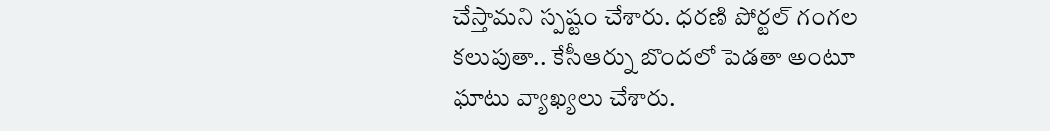చేస్తామని స్పష్టం చేశారు. ధరణి పోర్టల్ గంగల కలుపుతా.. కేసీఆర్ను బొందలో పెడతా అంటూ ఘాటు వ్యాఖ్యలు చేశారు.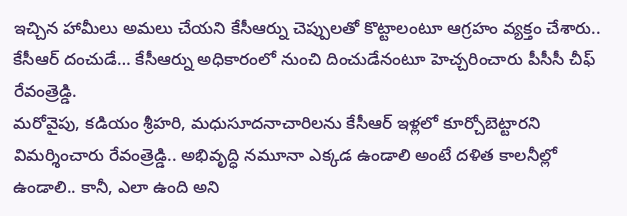ఇచ్చిన హామీలు అమలు చేయని కేసీఆర్ను చెప్పులతో కొట్టాలంటూ ఆగ్రహం వ్యక్తం చేశారు.. కేసీఆర్ దంచుడే… కేసీఆర్ను అధికారంలో నుంచి దించుడేనంటూ హెచ్చరించారు పీసీసీ చీఫ్ రేవంత్రెడ్డి.
మరోవైపు, కడియం శ్రీహరి, మధుసూదనాచారిలను కేసీఆర్ ఇళ్లలో కూర్చోబెట్టారని విమర్శించారు రేవంత్రెడ్డి.. అభివృద్ధి నమూనా ఎక్కడ ఉండాలి అంటే దళిత కాలనీల్లో ఉండాలి.. కానీ, ఎలా ఉంది అని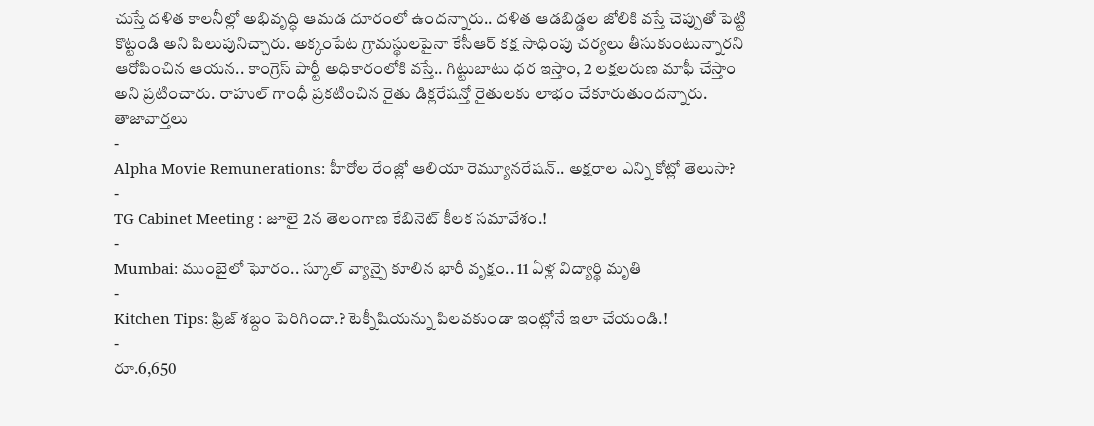చుస్తే దళిత కాలనీల్లో అభివృద్ధి ఆమడ దూరంలో ఉందన్నారు.. దళిత ఆడబిడ్డల జోలికి వస్తే చెప్పుతో పెట్టి కొట్టండి అని పిలుపునిచ్చారు. అక్కంపేట గ్రామస్థులపైనా కేసీఆర్ కక్ష సాధింపు చర్యలు తీసుకుంటున్నారని ఆరోపించిన ఆయన.. కాంగ్రెస్ పార్టీ అధికారంలోకి వస్తే.. గిట్టుబాటు ధర ఇస్తాం, 2 లక్షలరుణ మాఫీ చేస్తాం అని ప్రటించారు. రాహుల్ గాంధీ ప్రకటించిన రైతు డిక్లరేషన్తో రైతులకు లాభం చేకూరుతుందన్నారు.
తాజావార్తలు
-
Alpha Movie Remunerations: హీరోల రేంజ్లో ఆలియా రెమ్యూనరేషన్.. అక్షరాల ఎన్ని కోట్లో తెలుసా?
-
TG Cabinet Meeting : జూలై 2న తెలంగాణ కేబినెట్ కీలక సమావేశం.!
-
Mumbai: ముంబైలో ఘోరం.. స్కూల్ వ్యాన్పై కూలిన భారీ వృక్షం.. 11 ఏళ్ల విద్యార్థి మృతి
-
Kitchen Tips: ఫ్రిజ్ శబ్దం పెరిగిందా.? టెక్నీషియన్ను పిలవకుండా ఇంట్లోనే ఇలా చేయండి.!
-
రూ.6,650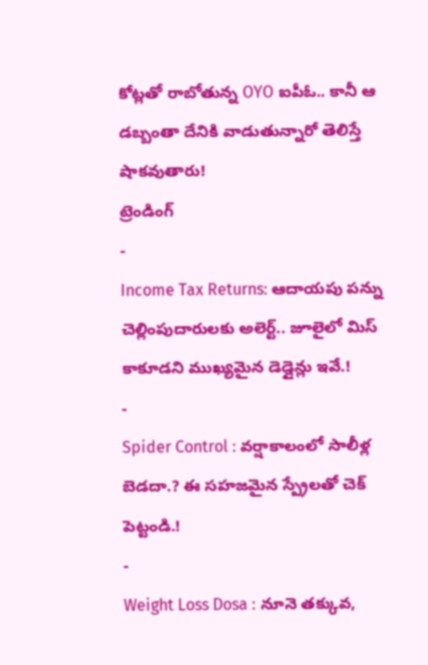కోట్లతో రాబోతున్న OYO ఐపీఓ.. కానీ ఆ డబ్బంతా దేనికి వాడుతున్నారో తెలిస్తే షాకవుతారు!
ట్రెండింగ్
-
Income Tax Returns: ఆదాయపు పన్ను చెల్లింపుదారులకు అలెర్ట్.. జూలైలో మిస్ కాకూడని ముఖ్యమైన డెడ్లైన్లు ఇవే.!
-
Spider Control : వర్షాకాలంలో సాలీళ్ల బెడదా.? ఈ సహజమైన స్ప్రేలతో చెక్ పెట్టండి.!
-
Weight Loss Dosa : నూనె తక్కువ,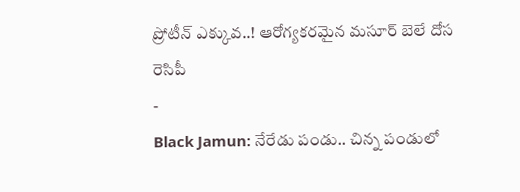ప్రోటీన్ ఎక్కువ..! ఆరోగ్యకరమైన మసూర్ బెలే దోస రెసిపీ
-
Black Jamun: నేరేడు పండు.. చిన్న పండులో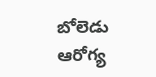బోలెడు ఆరోగ్య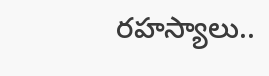రహస్యాలు..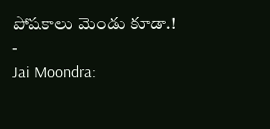పోషకాలు మెండు కూడా.!
-
Jai Moondra: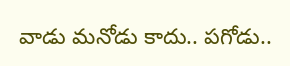వాడు మనోడు కాదు.. పగోడు..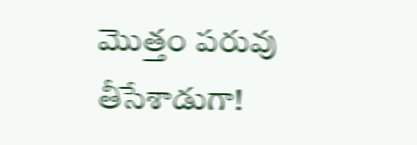మొత్తం పరువు తీసేశాడుగా!